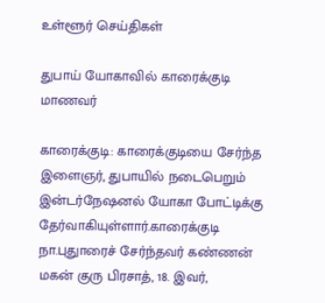உள்ளூர் செய்திகள்

துபாய் யோகாவில் காரைக்குடி மாணவர்

காரைக்குடி: காரைக்குடியை சேர்ந்த இளைஞர், துபாயில் நடைபெறும் இன்டர்நேஷனல் யோகா போட்டிக்கு தேர்வாகியுள்ளார்.காரைக்குடி நா.புதுாரைச் சேர்ந்தவர் கண்ணன் மகன் குரு பிரசாத், 18. இவர்,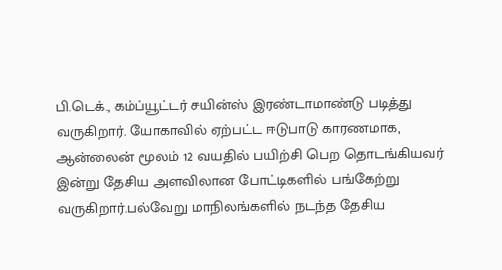பி.டெக்., கம்ப்யூட்டர் சயின்ஸ் இரண்டாமாண்டு படித்து வருகிறார். யோகாவில் ஏற்பட்ட ஈடுபாடு காரணமாக, ஆன்லைன் மூலம் 12 வயதில் பயிற்சி பெற தொடங்கியவர் இன்று தேசிய அளவிலான போட்டிகளில் பங்கேற்று வருகிறார்.பல்வேறு மாநிலங்களில் நடந்த தேசிய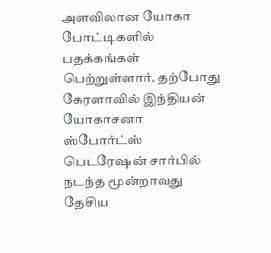அளவிலான யோகா போட்டிகளில் பதக்கங்கள் பெற்றுள்ளார். தற்போது கேரளாவில் இந்தியன் யோகாசனா ஸ்போர்ட்ஸ் பெடரேஷன் சார்பில் நடந்த மூன்றாவது தேசிய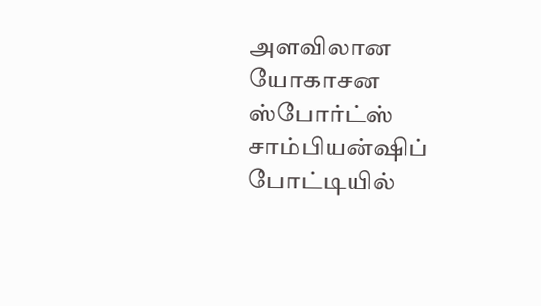அளவிலான யோகாசன ஸ்போர்ட்ஸ் சாம்பியன்ஷிப் போட்டியில்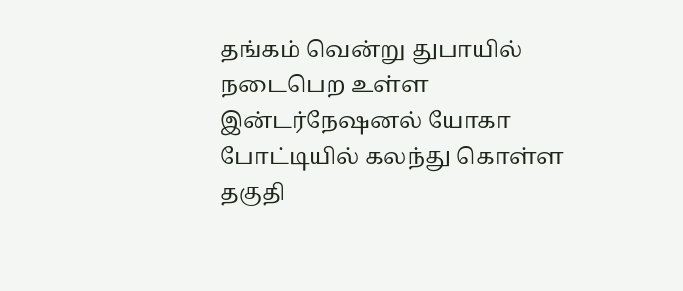தங்கம் வென்று துபாயில் நடைபெற உள்ள இன்டர்நேஷனல் யோகா போட்டியில் கலந்து கொள்ள தகுதி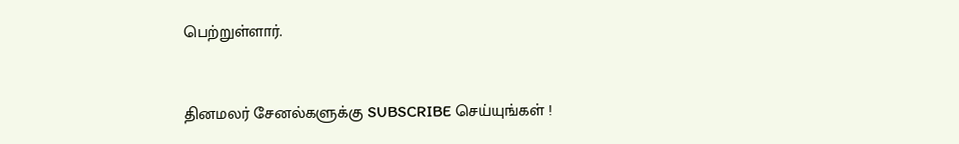பெற்றுள்ளார்.


தினமலர் சேனல்களுக்கு SUBSCRIBE செய்யுங்கள் !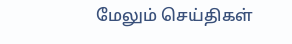மேலும் செய்திகள்